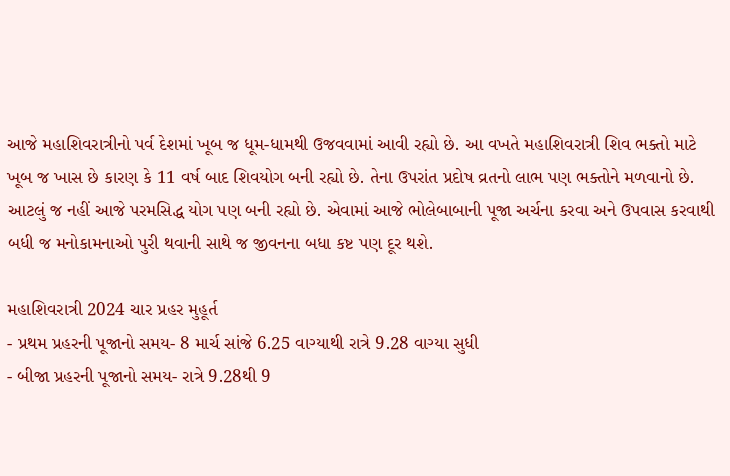આજે મહાશિવરાત્રીનો પર્વ દેશમાં ખૂબ જ ધૂમ-ધામથી ઉજવવામાં આવી રહ્યો છે. આ વખતે મહાશિવરાત્રી શિવ ભક્તો માટે ખૂબ જ ખાસ છે કારણ કે 11 વર્ષ બાદ શિવયોગ બની રહ્યો છે. તેના ઉપરાંત પ્રદોષ વ્રતનો લાભ પણ ભક્તોને મળવાનો છે. આટલું જ નહીં આજે પરમસિદ્ધ યોગ પણ બની રહ્યો છે. એવામાં આજે ભોલેબાબાની પૂજા અર્ચના કરવા અને ઉપવાસ કરવાથી બધી જ મનોકામનાઓ પુરી થવાની સાથે જ જીવનના બધા કષ્ટ પણ દૂર થશે.

મહાશિવરાત્રી 2024 ચાર પ્રહર મુહૂર્ત
- પ્રથમ પ્રહરની પૂજાનો સમય- 8 માર્ચ સાંજે 6.25 વાગ્યાથી રાત્રે 9.28 વાગ્યા સુધી
- બીજા પ્રહરની પૂજાનો સમય- રાત્રે 9.28થી 9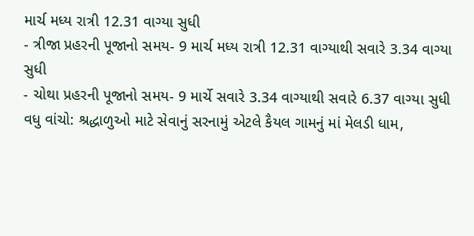માર્ચ મધ્ય રાત્રી 12.31 વાગ્યા સુધી
- ત્રીજા પ્રહરની પૂજાનો સમય- 9 માર્ચ મધ્ય રાત્રી 12.31 વાગ્યાથી સવારે 3.34 વાગ્યા સુધી
- ચોથા પ્રહરની પૂજાનો સમય- 9 માર્ચે સવારે 3.34 વાગ્યાથી સવારે 6.37 વાગ્યા સુધી
વધુ વાંચો: શ્રદ્ધાળુઓ માટે સેવાનું સરનામું એટલે કૈયલ ગામનું માં મેલડી ધામ,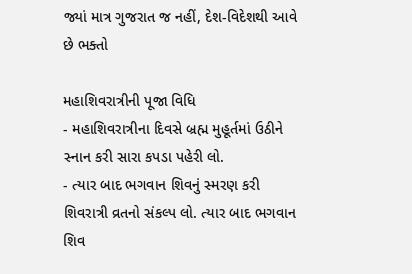જ્યાં માત્ર ગુજરાત જ નહીં, દેશ-વિદેશથી આવે છે ભક્તો

મહાશિવરાત્રીની પૂજા વિધિ
- મહાશિવરાત્રીના દિવસે બ્રહ્મ મુહૂર્તમાં ઉઠીને સ્નાન કરી સારા કપડા પહેરી લો.
- ત્યાર બાદ ભગવાન શિવનું સ્મરણ કરી શિવરાત્રી વ્રતનો સંકલ્પ લો. ત્યાર બાદ ભગવાન શિવ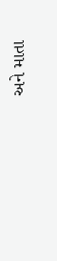અને માતા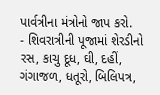પાર્વત્રીના મંત્રોનો જાપ કરો.
- શિવરાત્રીની પૂજામાં શેરડીનો રસ, કાચુ દૂધ, ઘી, દહીં, ગંગાજળ, ધતૂરો, બિલિપત્ર,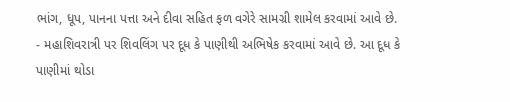ભાંગ, ધૂપ, પાનના પત્તા અને દીવા સહિત ફળ વગેરે સામગ્રી શામેલ કરવામાં આવે છે.
- મહાશિવરાત્રી પર શિવલિંગ પર દૂધ કે પાણીથી અભિષેક કરવામાં આવે છે. આ દૂધ કે પાણીમાં થોડા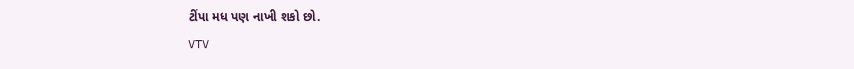ટીંપા મધ પણ નાખી શકો છો.
VTV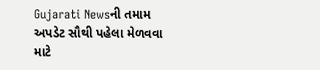Gujarati Newsની તમામ અપડેટ સૌથી પહેલા મેળવવા માટે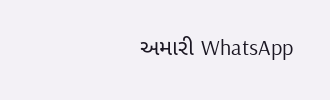અમારી WhatsApp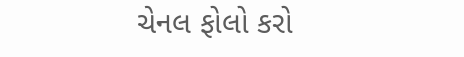ચેનલ ફોલો કરો